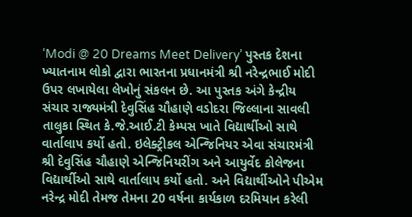‘Modi @ 20 Dreams Meet Delivery’ પુસ્તક દેશના ખ્યાતનામ લોકો દ્વારા ભારતના પ્રધાનમંત્રી શ્રી નરેન્દ્રભાઈ મોદી ઉપર લખાયેલા લેખોનું સંકલન છે. આ પુસ્તક અંગે કેન્દ્રીય સંચાર રાજ્યમંત્રી દેવુસિંહ ચૌહાણે વડોદરા જિલ્લાના સાવલી તાલુકા સ્થિત કે.જે.આઈ.ટી કેમ્પસ ખાતે વિદ્યાર્થીઓ સાથે વાર્તાલાપ કર્યો હતો. ઇલેક્ટ્રીકલ એન્જિનિયર એવા સંચારમંત્રી શ્રી દેવુસિંહ ચૌહાણે એન્જિનિયરીંગ અને આયુર્વેદ કોલેજના વિદ્યાર્થીઓ સાથે વાર્તાલાપ કર્યો હતો. અને વિદ્યાર્થીઓને પીએમ નરેન્દ્ર મોદી તેમજ તેમના 20 વર્ષના કાર્યકાળ દરમિયાન કરેલી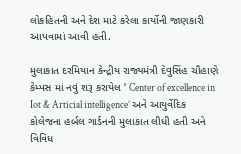લોકહિતની અને દેશ માટે કરેલા કાર્યોની જાણકારી આપવામાં આવી હતી.

મુલાકાત દરમિયાન કેન્દ્રીય રાજ્યમંત્રી દેવુસિંહ ચૌહાણે કેમ્પસ માં નવું શરૂ કરાયેલ ‘ Center of excellence in Iot & Articial intelligence’ અને આયુર્વેદિક કોલેજના હર્બલ ગાર્ડનની મુલાકાત લીધી હતી અને વિવિધ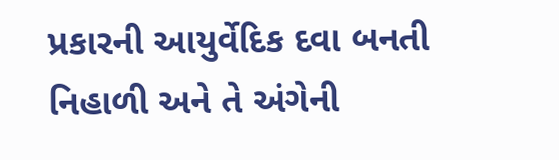પ્રકારની આયુર્વેદિક દવા બનતી નિહાળી અને તે અંગેની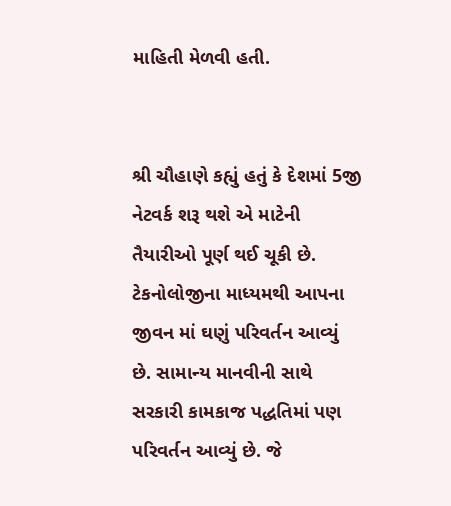માહિતી મેળવી હતી.


શ્રી ચૌહાણે કહ્યું હતું કે દેશમાં 5જી નેટવર્ક શરૂ થશે એ માટેની તૈયારીઓ પૂર્ણ થઈ ચૂકી છે. ટેકનોલોજીના માધ્યમથી આપના જીવન માં ઘણું પરિવર્તન આવ્યું છે. સામાન્ય માનવીની સાથે સરકારી કામકાજ પદ્ધતિમાં પણ પરિવર્તન આવ્યું છે. જે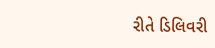રીતે ડિલિવરી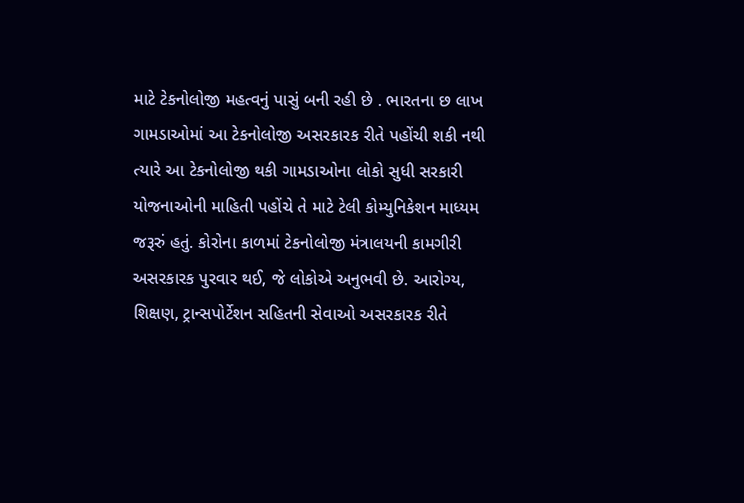માટે ટેકનોલોજી મહત્વનું પાસું બની રહી છે . ભારતના છ લાખ ગામડાઓમાં આ ટેકનોલોજી અસરકારક રીતે પહોંચી શકી નથી ત્યારે આ ટેકનોલોજી થકી ગામડાઓના લોકો સુધી સરકારી યોજનાઓની માહિતી પહોંચે તે માટે ટેલી કોમ્યુનિકેશન માધ્યમ જરૂરું હતું. કોરોના કાળમાં ટેકનોલોજી મંત્રાલયની કામગીરી અસરકારક પુરવાર થઈ, જે લોકોએ અનુભવી છે. આરોગ્ય, શિક્ષણ, ટ્રાન્સપોર્ટેશન સહિતની સેવાઓ અસરકારક રીતે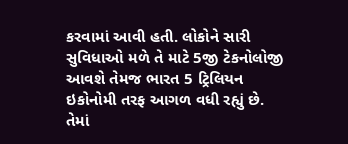કરવામાં આવી હતી. લોકોને સારી સુવિધાઓ મળે તે માટે 5જી ટેકનોલોજી આવશે તેમજ ભારત 5 ટ્રિલિયન ઇકોનોમી તરફ આગળ વધી રહ્યું છે. તેમાં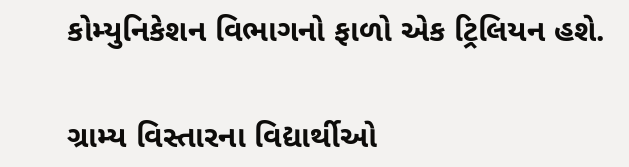કોમ્યુનિકેશન વિભાગનો ફાળો એક ટ્રિલિયન હશે.

ગ્રામ્ય વિસ્તારના વિદ્યાર્થીઓ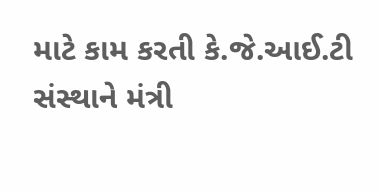માટે કામ કરતી કે.જે.આઈ.ટી સંસ્થાને મંત્રી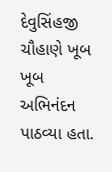દેવુસિંહજી ચૌહાણે ખૂબ ખૂબ અભિનંદન પાઠવ્યા હતા.